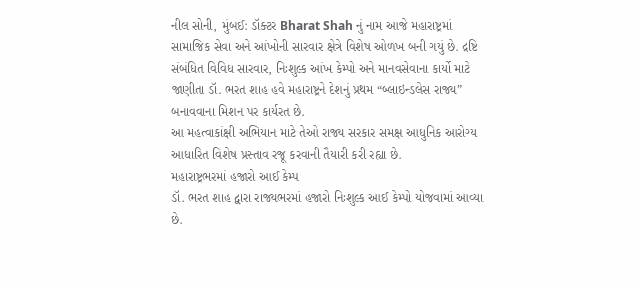નીલ સોની, મુંબઈ: ડૉક્ટર Bharat Shah નું નામ આજે મહારાષ્ટ્રમાં સામાજિક સેવા અને આંખોની સારવાર ક્ષેત્રે વિશેષ ઓળખ બની ગયું છે. દ્રષ્ટિ સંબંધિત વિવિધ સારવાર, નિઃશુલ્ક આંખ કેમ્પો અને માનવસેવાના કાર્યો માટે જાણીતા ડૉ. ભરત શાહ હવે મહારાષ્ટ્રને દેશનું પ્રથમ “બ્લાઇન્ડલેસ રાજ્ય” બનાવવાના મિશન પર કાર્યરત છે.
આ મહત્વાકાંક્ષી અભિયાન માટે તેઓ રાજ્ય સરકાર સમક્ષ આધુનિક આરોગ્ય આધારિત વિશેષ પ્રસ્તાવ રજૂ કરવાની તૈયારી કરી રહ્યા છે.
મહારાષ્ટ્રભરમાં હજારો આઈ કેમ્પ
ડૉ. ભરત શાહ દ્વારા રાજ્યભરમાં હજારો નિઃશુલ્ક આઈ કેમ્પો યોજવામાં આવ્યા છે.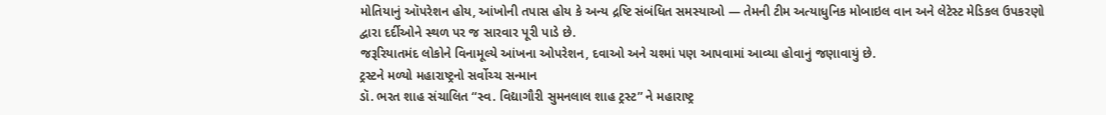મોતિયાનું ઑપરેશન હોય, આંખોની તપાસ હોય કે અન્ય દ્રષ્ટિ સંબંધિત સમસ્યાઓ — તેમની ટીમ અત્યાધુનિક મોબાઇલ વાન અને લેટેસ્ટ મેડિકલ ઉપકરણો દ્વારા દર્દીઓને સ્થળ પર જ સારવાર પૂરી પાડે છે.
જરૂરિયાતમંદ લોકોને વિનામૂલ્યે આંખના ઓપરેશન, દવાઓ અને ચશ્માં પણ આપવામાં આવ્યા હોવાનું જણાવાયું છે.
ટ્રસ્ટને મળ્યો મહારાષ્ટ્રનો સર્વોચ્ચ સન્માન
ડૉ. ભરત શાહ સંચાલિત “સ્વ. વિદ્યાગૌરી સુમનલાલ શાહ ટ્રસ્ટ” ને મહારાષ્ટ્ર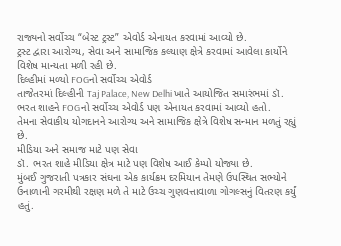રાજ્યનો સર્વોચ્ચ “બેસ્ટ ટ્રસ્ટ” એવોર્ડ એનાયત કરવામાં આવ્યો છે.
ટ્રસ્ટ દ્વારા આરોગ્ય, સેવા અને સામાજિક કલ્યાણ ક્ષેત્રે કરવામાં આવેલા કાર્યોને વિશેષ માન્યતા મળી રહી છે.
દિલ્હીમાં મળ્યો FOGનો સર્વોચ્ચ એવોર્ડ
તાજેતરમાં દિલ્હીની Taj Palace, New Delhi ખાતે આયોજિત સમારંભમાં ડૉ. ભરત શાહને FOGનો સર્વોચ્ચ એવોર્ડ પણ એનાયત કરવામાં આવ્યો હતો.
તેમના સેવાકીય યોગદાનને આરોગ્ય અને સામાજિક ક્ષેત્રે વિશેષ સન્માન મળતું રહ્યું છે.
મીડિયા અને સમાજ માટે પણ સેવા
ડૉ. ભરત શાહે મીડિયા ક્ષેત્ર માટે પણ વિશેષ આઈ કેમ્પો યોજ્યા છે.
મુંબઈ ગુજરાતી પત્રકાર સંઘના એક કાર્યક્રમ દરમિયાન તેમણે ઉપસ્થિત સભ્યોને ઉનાળાની ગરમીથી રક્ષણ મળે તે માટે ઉચ્ચ ગુણવત્તાવાળા ગોગલ્સનું વિતરણ કર્યું હતું.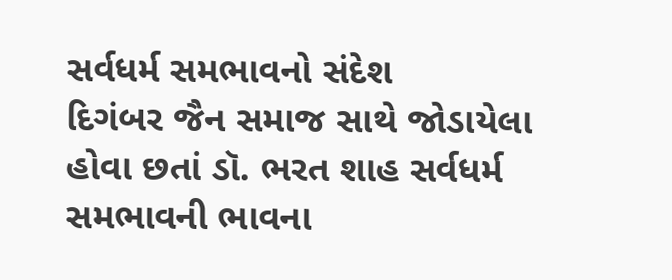સર્વધર્મ સમભાવનો સંદેશ
દિગંબર જૈન સમાજ સાથે જોડાયેલા હોવા છતાં ડૉ. ભરત શાહ સર્વધર્મ સમભાવની ભાવના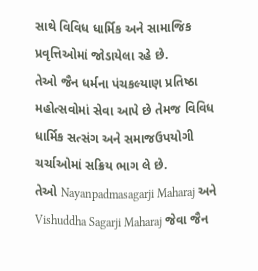સાથે વિવિધ ધાર્મિક અને સામાજિક પ્રવૃત્તિઓમાં જોડાયેલા રહે છે.
તેઓ જૈન ધર્મના પંચકલ્યાણ પ્રતિષ્ઠા મહોત્સવોમાં સેવા આપે છે તેમજ વિવિધ ધાર્મિક સત્સંગ અને સમાજઉપયોગી ચર્ચાઓમાં સક્રિય ભાગ લે છે.
તેઓ Nayanpadmasagarji Maharaj અને Vishuddha Sagarji Maharaj જેવા જૈન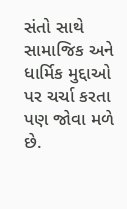સંતો સાથે સામાજિક અને ધાર્મિક મુદ્દાઓ પર ચર્ચા કરતા પણ જોવા મળે છે.